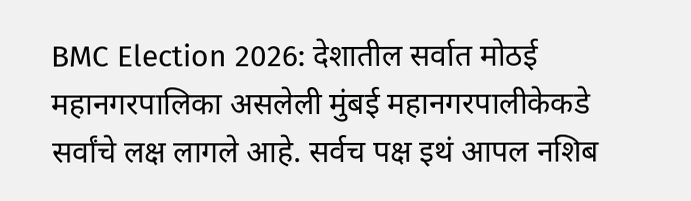BMC Election 2026: देशातील सर्वात मोठई महानगरपालिका असलेली मुंबई महानगरपालीकेकडे सर्वांचे लक्ष लागले आहे. सर्वच पक्ष इथं आपल नशिब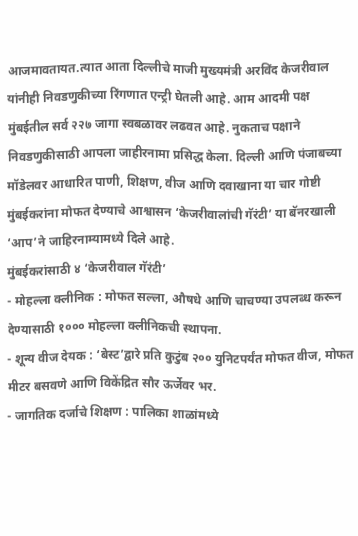आजमावतायत.त्यात आता दिल्लीचे माजी मुख्यमंत्री अरविंद केजरीवाल यांनीही निवडणुकीच्या रिंगणात एन्ट्री घेतली आहे. आम आदमी पक्ष मुंबईतील सर्व २२७ जागा स्वबळावर लढवत आहे. नुकताच पक्षाने निवडणुकीसाठी आपला जाहीरनामा प्रसिद्ध केला. दिल्ली आणि पंजाबच्या मॉडेलवर आधारित पाणी, शिक्षण, वीज आणि दवाखाना या चार गोष्टी मुंबईकरांना मोफत देण्याचे आश्वासन ‘केजरीवालांची गॅरंटी’ या बॅनरखाली ‘आप’ने जाहिरनाम्यामध्ये दिले आहे.
मुंबईकरांसाठी ४ ‘केजरीवाल गॅरंटी’
- मोहल्ला क्लीनिक : मोफत सल्ला, औषधे आणि चाचण्या उपलब्ध करून देण्यासाठी १००० मोहल्ला क्लीनिकची स्थापना.
- शून्य वीज देयक : ‘बेस्ट’द्वारे प्रति कुटुंब २०० युनिटपर्यंत मोफत वीज, मोफत मीटर बसवणे आणि विकेंद्रित सौर ऊर्जेवर भर.
- जागतिक दर्जाचे शिक्षण : पालिका शाळांमध्ये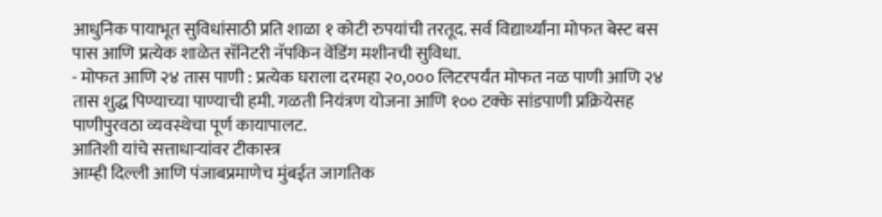आधुनिक पायाभूत सुविधांसाठी प्रति शाळा १ कोटी रुपयांची तरतूद. सर्व विद्यार्थ्यांना मोफत बेस्ट बस पास आणि प्रत्येक शाळेत सॅनिटरी नॅपकिन वेंडिंग मशीनची सुविधा.
- मोफत आणि २४ तास पाणी : प्रत्येक घराला दरमहा २०,००० लिटरपर्यंत मोफत नळ पाणी आणि २४ तास शुद्ध पिण्याच्या पाण्याची हमी. गळती नियंत्रण योजना आणि १०० टक्के सांडपाणी प्रक्रियेसह पाणीपुरवठा व्यवस्थेचा पूर्ण कायापालट.
आतिशी यांचे सत्ताधाऱ्यांवर टीकास्त्र
आम्ही दिल्ली आणि पंजाबप्रमाणेच मुंबईत जागतिक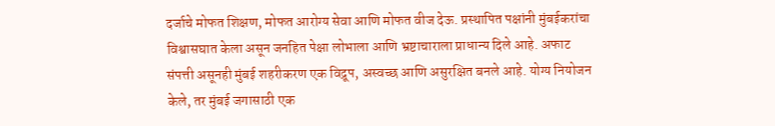दर्जाचे मोफत शिक्षण, मोफत आरोग्य सेवा आणि मोफत वीज देऊ. प्रस्थापित पक्षांनी मुंबईकरांचा विश्वासघात केला असून जनहित पेक्षा लोभाला आणि भ्रष्टाचाराला प्राधान्य दिले आहे. अफाट संपत्ती असूनही मुंबई शहरीकरण एक विद्रूप, अस्वच्छ आणि असुरक्षित बनले आहे. योग्य नियोजन केले, तर मुंबई जगासाठी एक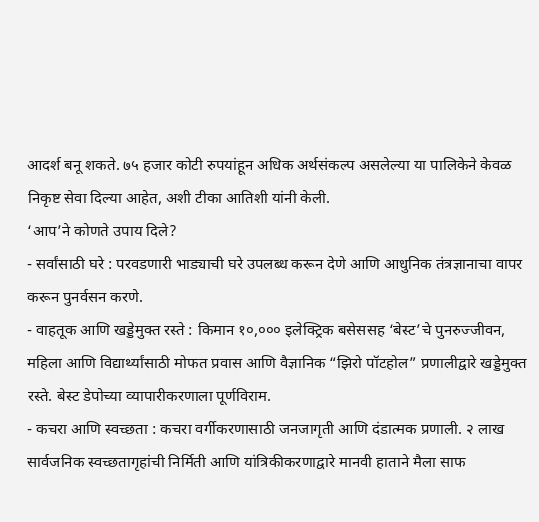आदर्श बनू शकते. ७५ हजार कोटी रुपयांहून अधिक अर्थसंकल्प असलेल्या या पालिकेने केवळ निकृष्ट सेवा दिल्या आहेत, अशी टीका आतिशी यांनी केली.
‘आप’ने कोणते उपाय दिले?
- सर्वांसाठी घरे : परवडणारी भाड्याची घरे उपलब्ध करून देणे आणि आधुनिक तंत्रज्ञानाचा वापर करून पुनर्वसन करणे.
- वाहतूक आणि खड्डेमुक्त रस्ते : किमान १०,००० इलेक्ट्रिक बसेससह ‘बेस्ट’चे पुनरुज्जीवन, महिला आणि विद्यार्थ्यांसाठी मोफत प्रवास आणि वैज्ञानिक “झिरो पॉटहोल” प्रणालीद्वारे खड्डेमुक्त रस्ते. बेस्ट डेपोच्या व्यापारीकरणाला पूर्णविराम.
- कचरा आणि स्वच्छता : कचरा वर्गीकरणासाठी जनजागृती आणि दंडात्मक प्रणाली. २ लाख सार्वजनिक स्वच्छतागृहांची निर्मिती आणि यांत्रिकीकरणाद्वारे मानवी हाताने मैला साफ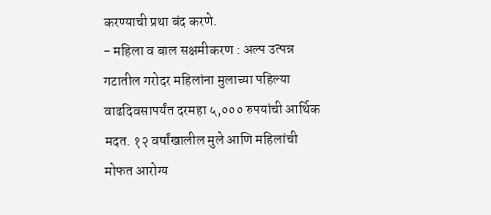करण्याची प्रथा बंद करणे.
- महिला व बाल सक्षमीकरण : अल्प उत्पन्न गटातील गरोदर महिलांना मुलाच्या पहिल्या वाढदिवसापर्यंत दरमहा ५,००० रुपयांची आर्थिक मदत. १२ वर्षांखालील मुले आणि महिलांची मोफत आरोग्य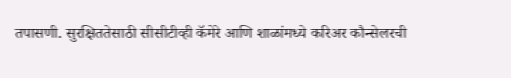तपासणी. सुरक्षिततेसाठी सीसीटीव्ही कॅमेरे आणि शाळांमध्ये करिअर कौन्सेलरची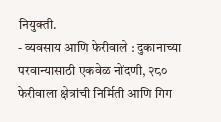नियुक्ती.
- व्यवसाय आणि फेरीवाले : दुकानाच्या परवान्यासाठी एकवेळ नोंदणी, २८० फेरीवाला क्षेत्रांची निर्मिती आणि गिग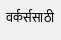वर्कर्ससाठी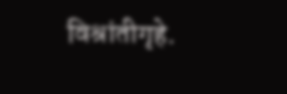विश्रांतीगृहे.